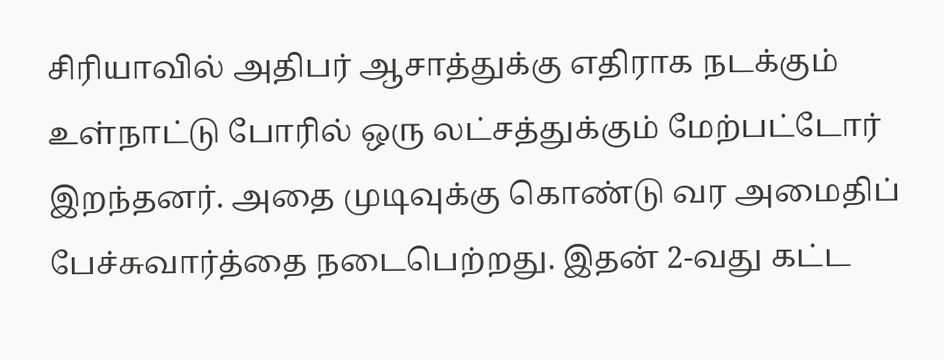சிரியாவில் அதிபர் ஆசாத்துக்கு எதிராக நடக்கும் உள்நாட்டு போரில் ஒரு லட்சத்துக்கும் மேற்பட்டோர் இறந்தனர். அதை முடிவுக்கு கொண்டு வர அமைதிப் பேச்சுவார்த்தை நடைபெற்றது. இதன் 2-வது கட்ட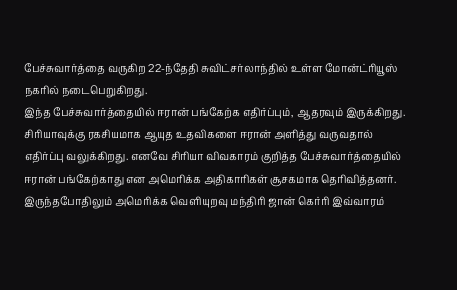பேச்சுவார்த்தை வருகிற 22-ந்தேதி சுவிட்சர்லாந்தில் உள்ள மோன்ட்ரியூஸ் நகரில் நடைபெறுகிறது.
இந்த பேச்சுவார்த்தையில் ஈரான் பங்கேற்க எதிர்ப்பும், ஆதரவும் இருக்கிறது. சிரியாவுக்கு ரகசியமாக ஆயுத உதவிகளை ஈரான் அளித்து வருவதால் எதிர்ப்பு வலுக்கிறது. எனவே சிரியா விவகாரம் குறித்த பேச்சுவார்த்தையில் ஈரான் பங்கேற்காது என அமெரிக்க அதிகாரிகள் சூசகமாக தெரிவித்தனர். இருந்தபோதிலும் அமெரிக்க வெளியுறவு மந்திரி ஜான் கெர்ரி இவ்வாரம்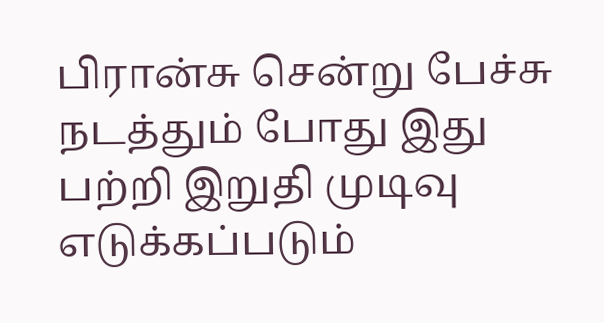பிரான்சு சென்று பேச்சு நடத்தும் போது இது பற்றி இறுதி முடிவு எடுக்கப்படும்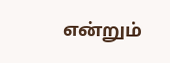என்றும்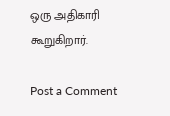ஒரு அதிகாரி கூறுகிறார்.

Post a Comment